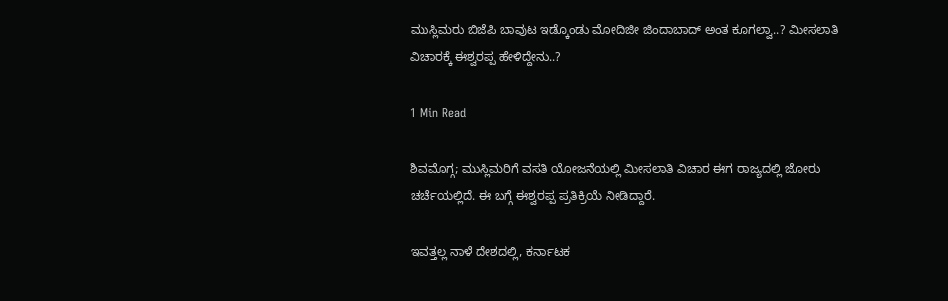ಮುಸ್ಲಿಮರು ಬಿಜೆಪಿ ಬಾವುಟ ಇಡ್ಕೊಂಡು ಮೋದಿಜೀ ಜಿಂದಾಬಾದ್ ಅಂತ ಕೂಗಲ್ವಾ..? ಮೀಸಲಾತಿ ವಿಚಾರಕ್ಕೆ ಈಶ್ವರಪ್ಪ ಹೇಳಿದ್ದೇನು..?

1 Min Read

ಶಿವಮೊಗ್ಗ; ಮುಸ್ಲಿಮರಿಗೆ ವಸತಿ ಯೋಜನೆಯಲ್ಲಿ ಮೀಸಲಾತಿ ವಿಚಾರ ಈಗ ರಾಜ್ಯದಲ್ಲಿ ಜೋರು ಚರ್ಚೆಯಲ್ಲಿದೆ. ಈ ಬಗ್ಗೆ ಈಶ್ವರಪ್ಪ ಪ್ರತಿಕ್ರಿಯೆ ನೀಡಿದ್ದಾರೆ.

ಇವತ್ತಲ್ಲ ನಾಳೆ ದೇಶದಲ್ಲಿ, ಕರ್ನಾಟಕ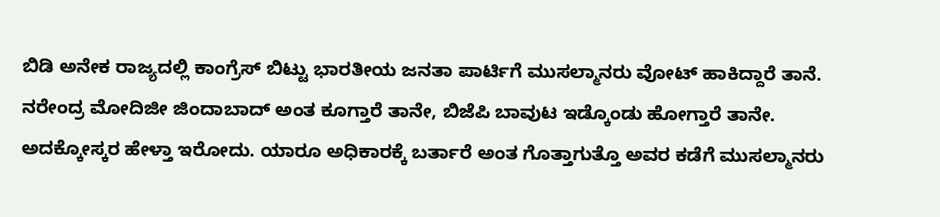ಬಿಡಿ ಅನೇಕ ರಾಜ್ಯದಲ್ಲಿ ಕಾಂಗ್ರೆಸ್ ಬಿಟ್ಟು ಭಾರತೀಯ ಜನತಾ ಪಾರ್ಟಿಗೆ ಮುಸಲ್ಮಾನರು ವೋಟ್ ಹಾಕಿದ್ದಾರೆ ತಾನೆ. ನರೇಂದ್ರ ಮೋದಿಜೀ ಜಿಂದಾಬಾದ್ ಅಂತ ಕೂಗ್ತಾರೆ ತಾನೇ, ಬಿಜೆಪಿ ಬಾವುಟ ಇಡ್ಕೊಂಡು ಹೋಗ್ತಾರೆ ತಾನೇ. ಅದಕ್ಕೋಸ್ಕರ ಹೇಳ್ತಾ ಇರೋದು. ಯಾರೂ ಅಧಿಕಾರಕ್ಕೆ ಬರ್ತಾರೆ ಅಂತ ಗೊತ್ತಾಗುತ್ತೊ ಅವರ ಕಡೆಗೆ ಮುಸಲ್ಮಾನರು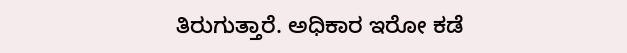ತಿರುಗುತ್ತಾರೆ. ಅಧಿಕಾರ ಇರೋ ಕಡೆ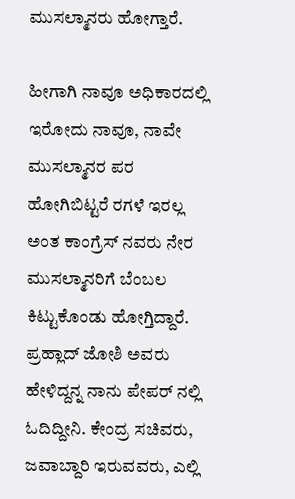ಮುಸಲ್ಮಾನರು ಹೋಗ್ತಾರೆ.

ಹೀಗಾಗಿ ನಾವೂ ಅಧಿಕಾರದಲ್ಲಿ ಇರೋದು ನಾವೂ, ನಾವೇ ಮುಸಲ್ಮಾನರ ಪರ ಹೋಗಿಬಿಟ್ಟರೆ ರಗಳೆ ಇರಲ್ಲ ಅಂತ ಕಾಂಗ್ರೆಸ್ ನವರು ನೇರ ಮುಸಲ್ಮಾನರಿಗೆ ಬೆಂಬಲ ಕಿಟ್ಟುಕೊಂಡು ಹೋಗ್ತಿದ್ದಾರೆ. ಪ್ರಹ್ಲಾದ್ ಜೋಶಿ ಅವರು ಹೇಳಿದ್ದನ್ನ ನಾನು ಪೇಪರ್ ನಲ್ಲಿ ಓದಿದ್ದೀನಿ. ಕೇಂದ್ರ ಸಚಿವರು, ಜವಾಬ್ದಾರಿ ಇರುವವರು, ಎಲ್ಲಿ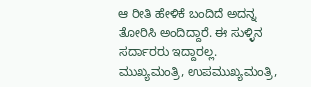ಆ ರೀತಿ ಹೇಳಿಕೆ ಬಂದಿದೆ ಅದನ್ನ ತೋರಿಸಿ ಅಂದಿದ್ದಾರೆ. ಈ ಸುಳ್ಳಿನ ಸರ್ದಾರರು ಇದ್ದಾರಲ್ಲ. ಮುಖ್ಯಮಂತ್ರಿ, ಉಪಮುಖ್ಯಮಂತ್ರಿ,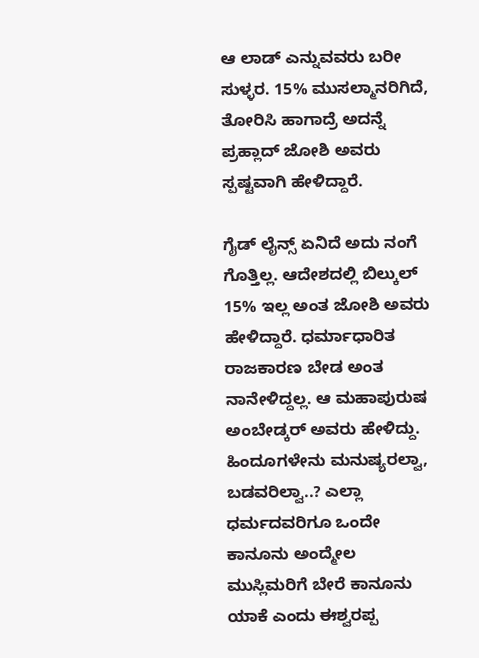ಆ ಲಾಡ್ ಎನ್ನುವವರು ಬರೀ ಸುಳ್ಳರ. 15% ಮುಸಲ್ಮಾನರಿಗಿದೆ, ತೋರಿಸಿ ಹಾಗಾದ್ರೆ ಅದನ್ನೆ ಪ್ರಹ್ಲಾದ್ ಜೋಶಿ ಅವರು ಸ್ಪಷ್ಟವಾಗಿ ಹೇಳಿದ್ದಾರೆ.

ಗೈಡ್ ಲೈನ್ಸ್ ಏನಿದೆ ಅದು ನಂಗೆ ಗೊತ್ತಿಲ್ಲ. ಆದೇಶದಲ್ಲಿ ಬಿಲ್ಕುಲ್ 15% ಇಲ್ಲ ಅಂತ ಜೋಶಿ ಅವರು ಹೇಳಿದ್ದಾರೆ. ಧರ್ಮಾಧಾರಿತ ರಾಜಕಾರಣ ಬೇಡ ಅಂತ ನಾನೇಳಿದ್ದಲ್ಲ. ಆ ಮಹಾಪುರುಷ ಅಂಬೇಡ್ಕರ್ ಅವರು ಹೇಳಿದ್ದು. ಹಿಂದೂಗಳೇನು ಮನುಷ್ಯರಲ್ವಾ, ಬಡವರಿಲ್ವಾ..? ಎಲ್ಲಾ ಧರ್ಮದವರಿಗೂ ಒಂದೇ ಕಾನೂನು ಅಂದ್ಮೇಲ ಮುಸ್ಲಿಮರಿಗೆ ಬೇರೆ ಕಾನೂನು ಯಾಕೆ ಎಂದು ಈಶ್ವರಪ್ಪ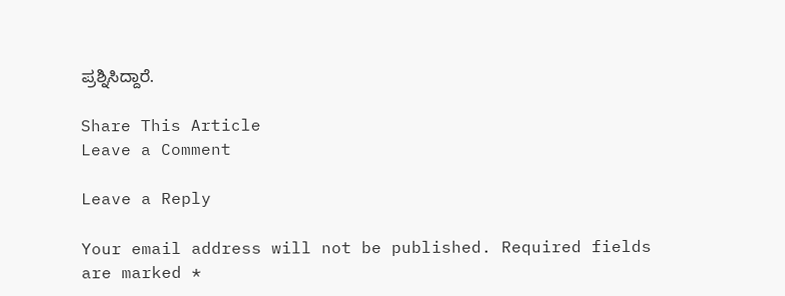ಪ್ರಶ್ನಿಸಿದ್ದಾರೆ.

Share This Article
Leave a Comment

Leave a Reply

Your email address will not be published. Required fields are marked *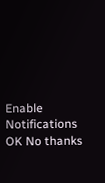Enable Notifications OK No thanks